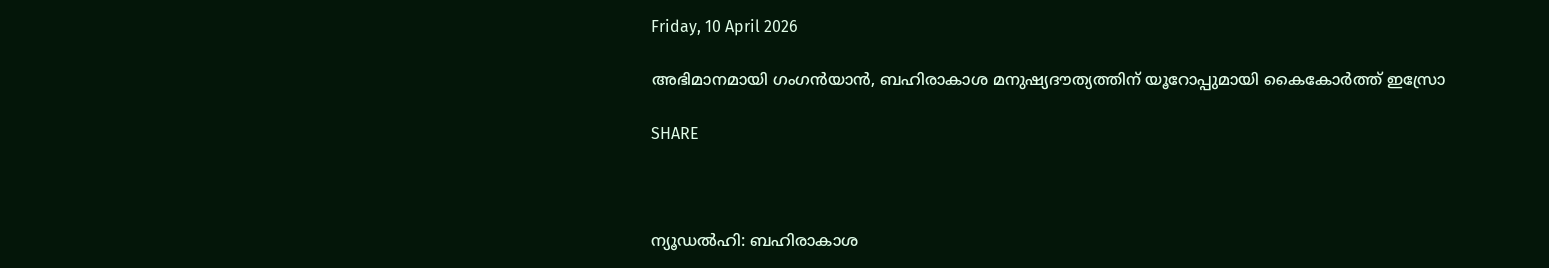Friday, 10 April 2026

അഭിമാനമായി ഗംഗൻയാൻ, ബഹിരാകാശ മനുഷ്യദൗത്യത്തിന് യൂറോപ്പുമായി കൈകോർത്ത് ഇസ്രോ

SHARE



ന്യൂഡൽഹി: ബഹിരാകാശ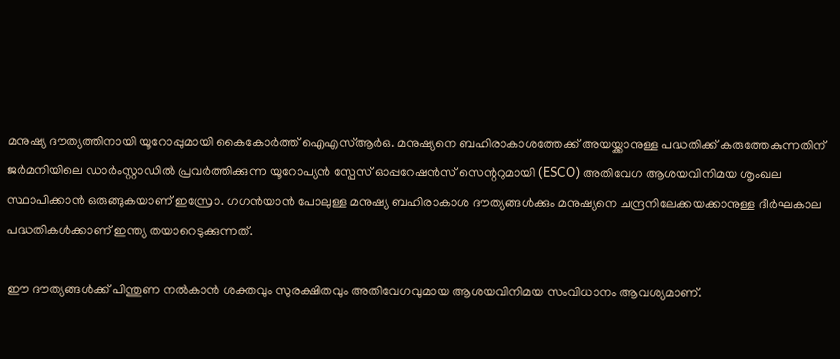മനുഷ്യ ദൗത്യത്തിനായി യൂറോപ്പുമായി കൈകോർത്ത് ഐഎസ്ആർഒ. മനുഷ്യനെ ബഹിരാകാശത്തേക്ക് അയയ്ക്കാനുള്ള പദ്ധതിക്ക് കരുത്തേകുന്നതിന് ജർമനിയിലെ ഡാർംസ്റ്റാഡിൽ പ്രവർത്തിക്കുന്ന യൂറോപ്യൻ സ്പേസ് ഓപ്പറേഷൻസ് സെന്ററുമായി (ESCO) അതിവേഗ ആശയവിനിമയ ശൃംഖല സ്ഥാപിക്കാൻ ഒരുങ്ങുകയാണ് ഇസ്രോ. ഗഗൻയാൻ പോലുള്ള മനുഷ്യ ബഹിരാകാശ ദൗത്യങ്ങൾക്കും മനുഷ്യനെ ചന്ദ്രനിലേക്കയക്കാനുള്ള ദീർഘകാല പദ്ധതികൾക്കാണ് ഇന്ത്യ തയാറെടുക്കുന്നത്.

ഈ ദൗത്യങ്ങൾക്ക് പിന്തുണ നൽകാൻ ശക്തവും സുരക്ഷിതവും അതിവേഗവുമായ ആശയവിനിമയ സംവിധാനം ആവശ്യമാണ്.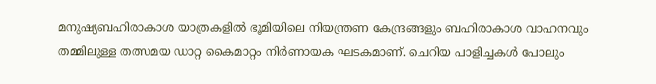മനുഷ്യബഹിരാകാശ യാത്രകളിൽ ഭൂമിയിലെ നിയന്ത്രണ കേന്ദ്രങ്ങളും ബഹിരാകാശ വാഹനവും തമ്മിലുള്ള തത്സമയ ‍ഡാറ്റ കൈമാറ്റം നിർണായക ഘടകമാണ്. ചെറിയ പാളിച്ചകൾ പോലും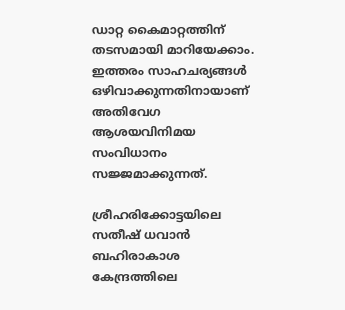ഡാറ്റ കൈമാറ്റത്തിന് തടസമായി മാറിയേക്കാം. ഇത്തരം സാഹചര്യങ്ങൾ ഒഴിവാക്കുന്നതിനായാണ് അതിവേഗ ആശയവിനിമയ സംവിധാനം സജ്ജമാക്കുന്നത്.

ശ്രീഹരിക്കോട്ടയിലെ സതീഷ് ധവാൻ ബഹിരാകാശ കേന്ദ്രത്തിലെ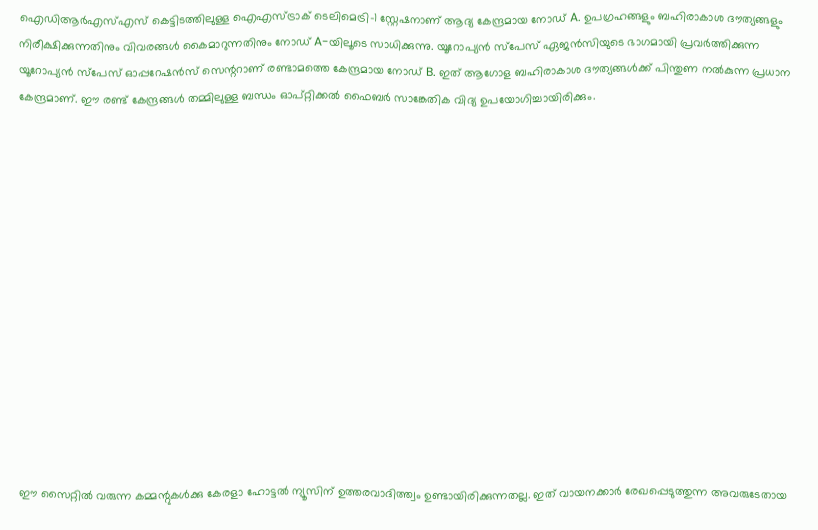ഐഡിആർഎസ്എസ് കെട്ടിടത്തിലുള്ള ഐഎസ്ട്രാക് ടെലിമെട്രി-1 സ്റ്റേഷനാണ് ആദ്യ കേന്ദ്രമായ നോഡ് A. ഉപഗ്രഹങ്ങളും ബഹിരാകാശ ദൗത്യങ്ങളും നിരീക്ഷിക്കുന്നതിനും വിവരങ്ങൾ കൈമാറുന്നതിനും നോഡ് A-യിലൂടെ സാധിക്കുന്നു. യൂറോപ്യൻ സ്പേസ് ഏജൻസിയുടെ ഭാഗമായി പ്രവർത്തിക്കുന്ന യൂറോപ്യൻ സ്പേസ് ഓപ്പറേഷൻസ് സെന്ററാണ് രണ്ടാമത്തെ കേന്ദ്രമായ നോഡ് B. ഇത് ആഗോള ബഹിരാകാശ ദൗത്യങ്ങൾക്ക് പിന്തുണ നൽകുന്ന പ്രധാന കേന്ദ്രമാണ്. ഈ രണ്ട് കേന്ദ്രങ്ങൾ തമ്മിലുള്ള ബന്ധം ഓപ്റ്റിക്കൽ ഫൈബർ സാങ്കേതിക വിദ്യ ഉപയോഗിച്ചായിരിക്കും.














ഈ സൈറ്റിൽ വരുന്ന കമ്മന്റുകൾക്കു കേരളാ ഹോട്ടൽ ന്യൂസിന് ഉത്തരവാദിത്ത്വം ഉണ്ടായിരിക്കുന്നതല്ല. ഇത് വായനക്കാർ രേഖപ്പെടുത്തുന്ന അവരുടേതായ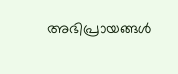അഭിപ്രായങ്ങൾ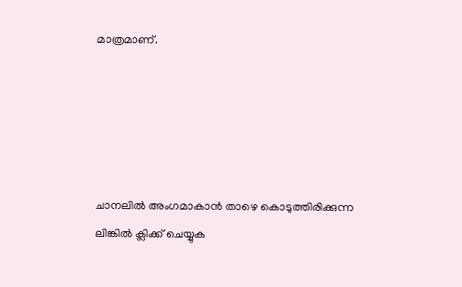മാത്രമാണ്.





ചാനലിൽ അംഗമാകാൻ താഴെ കൊടുത്തിരിക്കുന്ന ലിങ്കിൽ ക്ലിക്ക് ചെയ്യുക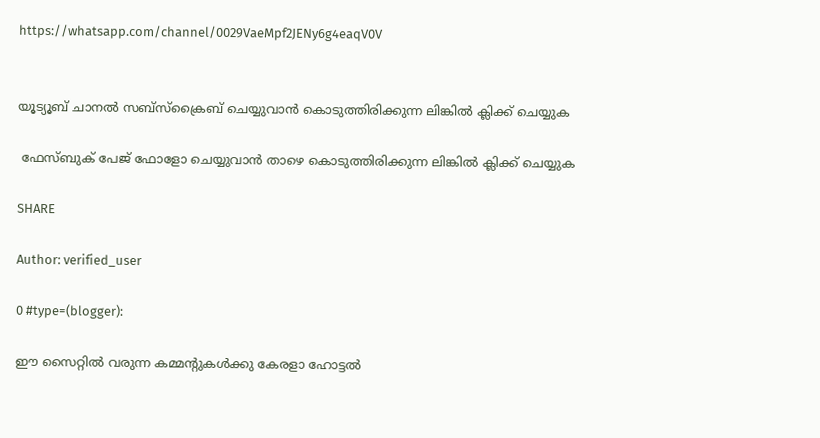https://whatsapp.com/channel/0029VaeMpf2JENy6g4eaqV0V


യൂട്യൂബ് ചാനൽ സബ്സ്ക്രൈബ് ചെയ്യുവാൻ കൊടുത്തിരിക്കുന്ന ലിങ്കിൽ ക്ലിക്ക് ചെയ്യുക

 ഫേസ്ബുക് പേജ് ഫോളോ ചെയ്യുവാൻ താഴെ കൊടുത്തിരിക്കുന്ന ലിങ്കിൽ ക്ലിക്ക് ചെയ്യുക

SHARE

Author: verified_user

0 #type=(blogger):

ഈ സൈറ്റിൽ വരുന്ന കമ്മന്റുകൾക്കു കേരളാ ഹോട്ടൽ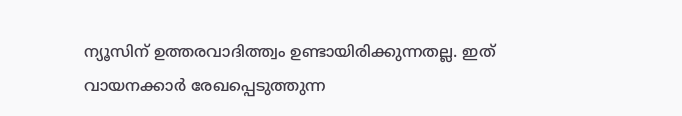ന്യൂസിന് ഉത്തരവാദിത്ത്വം ഉണ്ടായിരിക്കുന്നതല്ല. ഇത് വായനക്കാർ രേഖപ്പെടുത്തുന്ന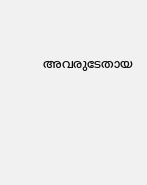അവരുടേതായ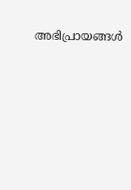അഭിപ്രായങ്ങൾ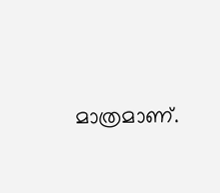മാത്രമാണ്.